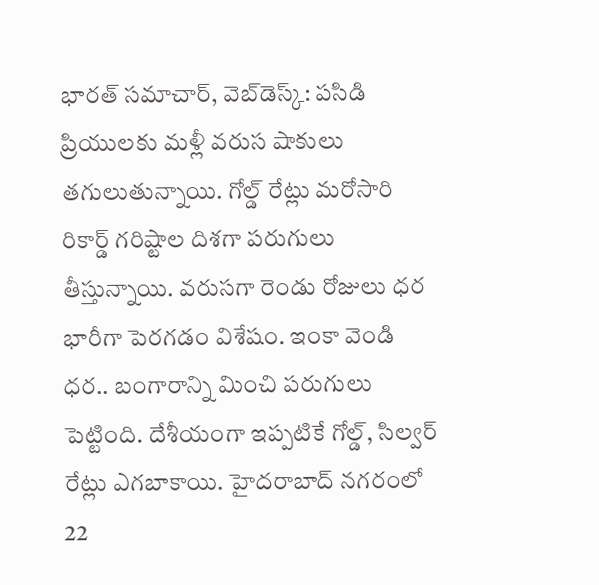భారత్ సమాచార్, వెబ్‌డెస్క్: పసిడి ప్రియులకు మళ్లీ వరుస షాకులు తగులుతున్నాయి. గోల్డ్ రేట్లు మరోసారి రికార్డ్ గరిష్టాల దిశగా పరుగులు తీస్తున్నాయి. వరుసగా రెండు రోజులు ధర భారీగా పెరగడం విశేషం. ఇంకా వెండి ధర.. బంగారాన్ని మించి పరుగులు పెట్టింది. దేశీయంగా ఇప్పటికే గోల్డ్, సిల్వర్ రేట్లు ఎగబాకాయి. హైదరాబాద్ నగరంలో 22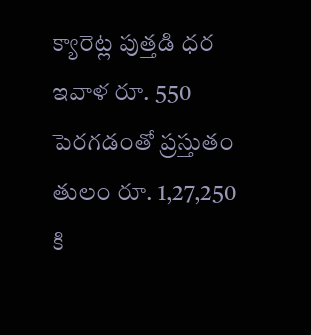క్యారెట్ల పుత్తడి ధర ఇవాళ రూ. 550 పెరగడంతో ప్రస్తుతం తులం రూ. 1,27,250 కి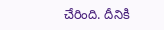చేరింది. దీనికి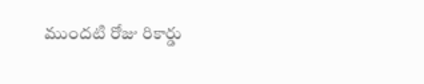ముందటి రోజు రికార్డు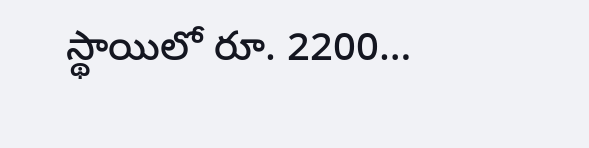స్థాయిలో రూ. 2200…